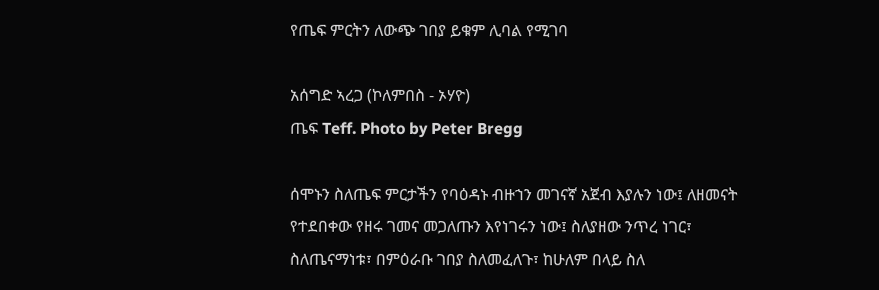የጤፍ ምርትን ለውጭ ገበያ ይቁም ሊባል የሚገባ

አሰግድ ኣረጋ (ኮለምበስ - ኦሃዮ)
ጤፍ Teff. Photo by Peter Bregg

ሰሞኑን ስለጤፍ ምርታችን የባዕዳኑ ብዙኀን መገናኛ አጀብ እያሉን ነው፤ ለዘመናት የተደበቀው የዘሩ ገመና መጋለጡን እየነገሩን ነው፤ ስለያዘው ንጥረ ነገር፣ ስለጤናማነቱ፣ በምዕራቡ ገበያ ስለመፈለጉ፣ ከሁለም በላይ ስለ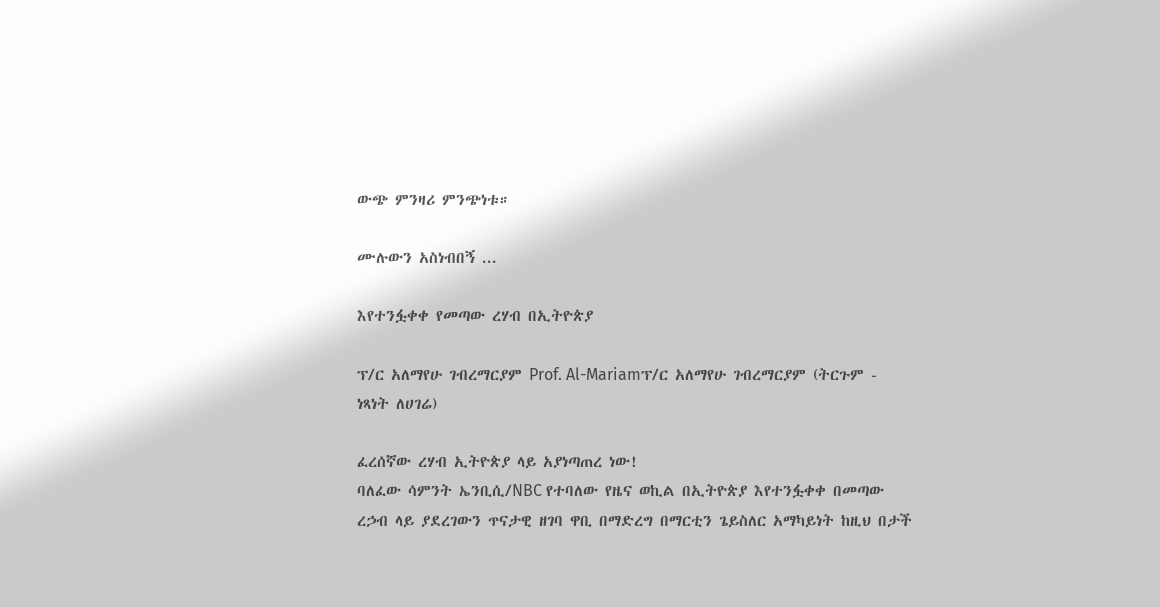ውጭ ምንዛሪ ምንጭነቱ።

ሙሉውን አስነብበኝ ...

እየተንፏቀቀ የመጣው ረሃብ በኢትዮጵያ

ፕ/ር አለማየሁ ገብረማርያም Prof. Al-Mariamፕ/ር አለማየሁ ገብረማርያም (ትርጉም - ነጻነት ለሀገሬ)

ፈረሰኛው ረሃብ ኢትዮጵያ ላይ አያነጣጠረ ነው!
ባለፈው ሳምንት ኤንቢሲ/NBC የተባለው የዜና ወኪል በኢትዮጵያ እየተንፏቀቀ በመጣው ረኃብ ላይ ያደረገውን ጥናታዊ ዘገባ ዋቢ በማድረግ በማርቲን ጌይስለር አማካይነት ከዚህ በታች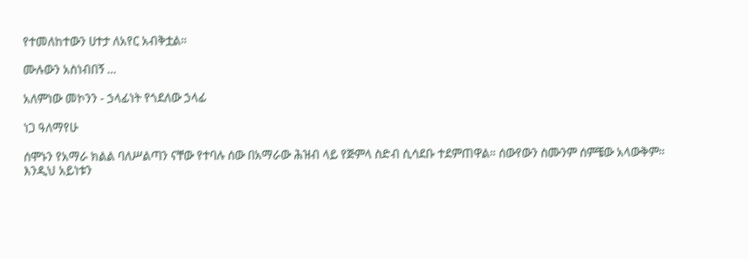የተመለከተውን ሀተታ ለአየር አብቅቷል።

ሙሉውን አስነብበኝ ...

አለምነው መኮንን - ኃላፊነት የጎደለው ኃላፊ

ነጋ ዓለማየሁ

ሰሞኑን የአማራ ክልል ባለሥልጣን ናቸው የተባሉ ሰው በአማራው ሕዝብ ላይ የጅምላ ስድብ ሲሳደቡ ተደምጠዋል። ሰውየውን ስሙንም ሰምቼው አላውቅም። እንዲህ አይነቱን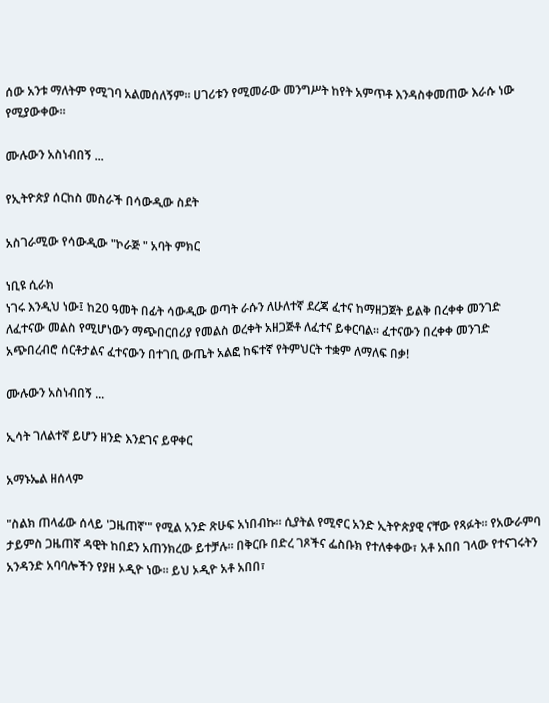ሰው አንቱ ማለትም የሚገባ አልመሰለኝም። ሀገሪቱን የሚመራው መንግሥት ከየት አምጥቶ እንዳስቀመጠው እራሱ ነው የሚያውቀው።

ሙሉውን አስነብበኝ ...

የኢትዮጵያ ሰርከስ መስራች በሳውዲው ስደት

አስገራሚው የሳውዲው "ኮራጅ " አባት ምክር

ነቢዩ ሲራክ
ነገሩ እንዲህ ነው፤ ከ20 ዓመት በፊት ሳውዲው ወጣት ራሱን ለሁለተኛ ደረጃ ፈተና ከማዘጋጀት ይልቅ በረቀቀ መንገድ ለፈተናው መልስ የሚሆነውን ማጭበርበሪያ የመልስ ወረቀት አዘጋጅቶ ለፈተና ይቀርባል። ፈተናውን በረቀቀ መንገድ አጭበረብሮ ሰርቶታልና ፈተናውን በተገቢ ውጤት አልፎ ከፍተኛ የትምህርት ተቋም ለማለፍ በቃ!

ሙሉውን አስነብበኝ ...

ኢሳት ገለልተኛ ይሆን ዘንድ እንደገና ይዋቀር

አማኑኤል ዘሰላም

"ስልክ ጠላፊው ሰላይ 'ጋዜጠኛ'" የሚል አንድ ጽሁፍ አነበብኩ። ሲያትል የሚኖር አንድ ኢትዮጵያዊ ናቸው የጻፉት። የአውራምባ ታይምስ ጋዜጠኛ ዳዊት ከበደን አጠንክረው ይተቻሉ። በቅርቡ በድረ ገጾችና ፌስቡክ የተለቀቀው፣ አቶ አበበ ገላው የተናገሩትን አንዳንድ አባባሎችን የያዘ ኦዲዮ ነው። ይህ ኦዲዮ አቶ አበበ፣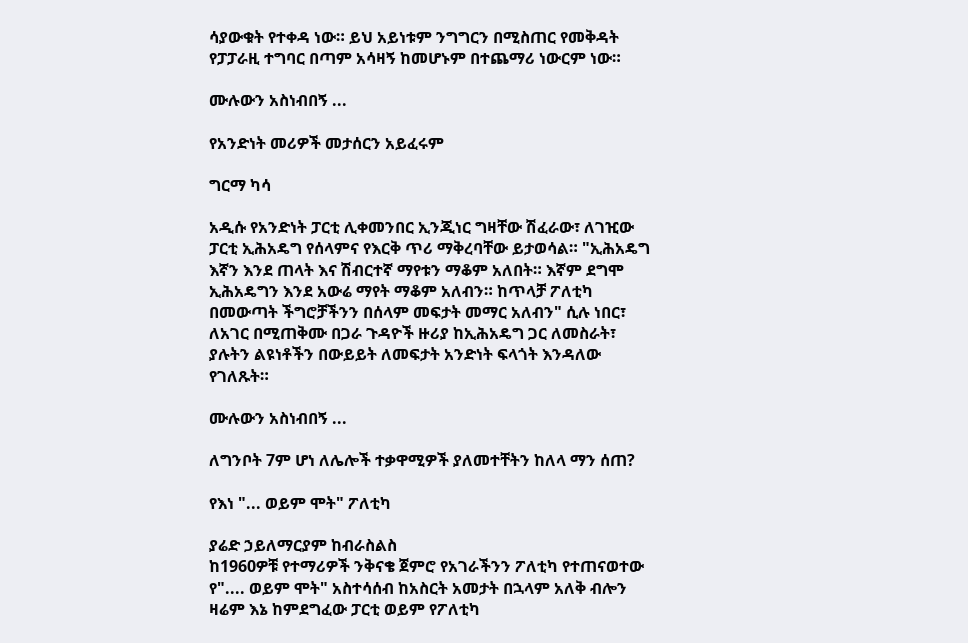ሳያውቁት የተቀዳ ነው። ይህ አይነቱም ንግግርን በሚስጠር የመቅዳት የፓፓራዚ ተግባር በጣም አሳዛኝ ከመሆኑም በተጨማሪ ነውርም ነው።

ሙሉውን አስነብበኝ ...

የአንድነት መሪዎች መታሰርን አይፈሩም

ግርማ ካሳ

አዲሱ የአንድነት ፓርቲ ሊቀመንበር ኢንጂነር ግዛቸው ሽፈራው፣ ለገዢው ፓርቲ ኢሕአዴግ የሰላምና የእርቅ ጥሪ ማቅረባቸው ይታወሳል። "ኢሕአዴግ እኛን እንደ ጠላት እና ሽብርተኛ ማየቱን ማቆም አለበት። እኛም ደግሞ ኢሕአዴግን እንደ አውሬ ማየት ማቆም አለብን። ከጥላቻ ፖለቲካ በመውጣት ችግሮቻችንን በሰላም መፍታት መማር አለብን" ሲሉ ነበር፣ ለአገር በሚጠቅሙ በጋራ ጉዳዮች ዙሪያ ከኢሕአዴግ ጋር ለመስራት፣ ያሉትን ልዩነቶችን በውይይት ለመፍታት አንድነት ፍላጎት እንዳለው የገለጹት።

ሙሉውን አስነብበኝ ...

ለግንቦት 7ም ሆነ ለሌሎች ተቃዋሚዎች ያለመተቸትን ከለላ ማን ሰጠ?

የእነ "... ወይም ሞት" ፖለቲካ

ያሬድ ኃይለማርያም ከብራስልስ
ከ1960ዎቹ የተማሪዎች ንቅናቄ ጀምሮ የአገራችንን ፖለቲካ የተጠናወተው የ".... ወይም ሞት" አስተሳሰብ ከአስርት አመታት በኋላም አለቅ ብሎን ዛሬም እኔ ከምደግፈው ፓርቲ ወይም የፖለቲካ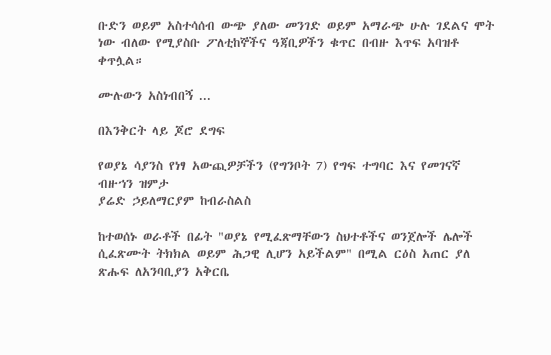ቡድን ወይም አስተሳሰብ ውጭ ያለው መንገድ ወይም አማራጭ ሁሉ ገደልና ሞት ነው ብለው የሚያስቡ ፖለቲከኞችና ዓጃቢዎችን ቁጥር በብዙ እጥፍ አባዝቶ ቀጥሏል።

ሙሉውን አስነብበኝ ...

በእንቅርት ላይ ጆሮ ደግፍ

የወያኔ ሳያንስ የነፃ አውጪዎቻችን (የግንቦት 7) የግፍ ተግባር እና የመገናኛ ብዙኀን ዝምታ
ያሬድ ኃይለማርያም ከብራስልስ

ከተወሰኑ ወራቶች በፊት "ወያኔ የሚፈጽማቸውን ስህተቶችና ወንጀሎች ሌሎች ሲፈጽሙት ትክክል ወይም ሕጋዊ ሊሆን አይችልም" በሚል ርዕስ አጠር ያለ ጽሑፍ ለአንባቢያን አቅርቤ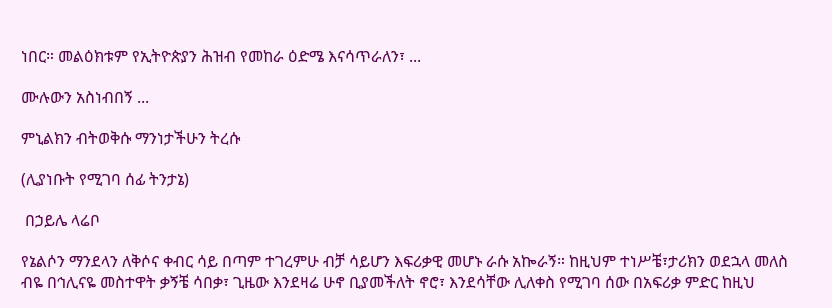ነበር። መልዕክቱም የኢትዮጵያን ሕዝብ የመከራ ዕድሜ እናሳጥራለን፣ ...

ሙሉውን አስነብበኝ ...

ምኒልክን ብትወቅሱ ማንነታችሁን ትረሱ

(ሊያነቡት የሚገባ ሰፊ ትንታኔ)

 በኃይሌ ላሬቦ

የኔልሶን ማንደላን ለቅሶና ቀብር ሳይ በጣም ተገረምሁ ብቻ ሳይሆን እፍሪቃዊ መሆኑ ራሱ አኰራኝ። ከዚህም ተነሥቼ፣ታሪክን ወደኋላ መለስ ብዬ በኅሊናዬ መስተዋት ቃኝቼ ሳበቃ፣ ጊዜው እንደዛሬ ሁኖ ቢያመችለት ኖሮ፣ እንደሳቸው ሊለቀስ የሚገባ ሰው በአፍሪቃ ምድር ከዚህ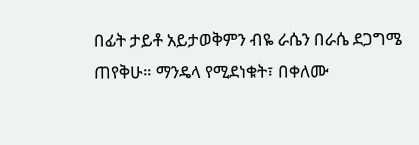በፊት ታይቶ አይታወቅምን ብዬ ራሴን በራሴ ደጋግሜ ጠየቅሁ። ማንዴላ የሚደነቁት፣ በቀለሙ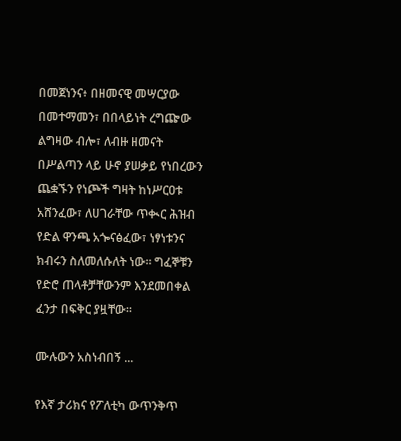በመጀነንና፥ በዘመናዊ መሣርያው በመተማመን፣ በበላይነት ረግጬው ልግዛው ብሎ፣ ለብዙ ዘመናት በሥልጣን ላይ ሁኖ ያሠቃይ የነበረውን ጨቋኙን የነጮች ግዛት ከነሥርዐቱ አሸንፈው፣ ለሀገራቸው ጥቊር ሕዝብ የድል ዋንጫ አጐናፅፈው፣ ነፃነቱንና ክብሩን ስለመለሱለት ነው። ግፈኞቹን የድሮ ጠላቶቻቸውንም እንደመበቀል ፈንታ በፍቅር ያዟቸው።

ሙሉውን አስነብበኝ ...

የእኛ ታሪክና የፖለቲካ ውጥንቅጥ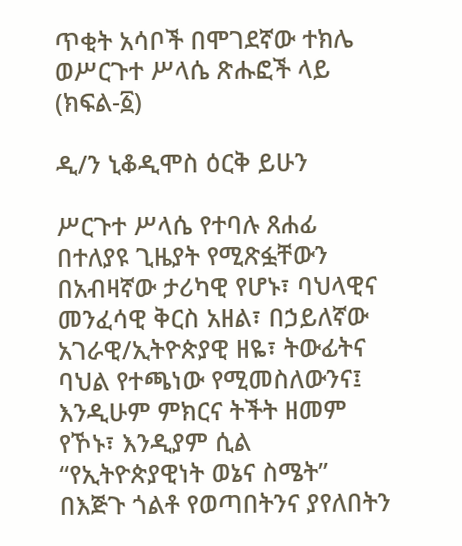ጥቂት አሳቦች በሞገደኛው ተክሌ ወሥርጉተ ሥላሴ ጽሑፎች ላይ (ክፍል-፩)

ዲ/ን ኒቆዲሞስ ዕርቅ ይሁን

ሥርጉተ ሥላሴ የተባሉ ጸሐፊ በተለያዩ ጊዜያት የሚጽፏቸውን በአብዛኛው ታሪካዊ የሆኑ፣ ባህላዊና መንፈሳዊ ቅርስ አዘል፣ በኃይለኛው አገራዊ/ኢትዮጵያዊ ዘዬ፣ ትውፊትና ባህል የተጫነው የሚመስለውንና፤ እንዲሁም ምክርና ትችት ዘመም የኾኑ፣ እንዲያም ሲል “የኢትዮጵያዊነት ወኔና ስሜት” በእጅጉ ጎልቶ የወጣበትንና ያየለበትን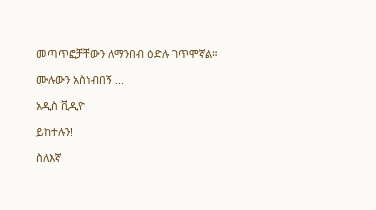መጣጥፎቻቸውን ለማንበብ ዕድሉ ገጥሞኛል።

ሙሉውን አስነብበኝ ...

አዲስ ቪዲዮ

ይከተሉን!

ስለእኛ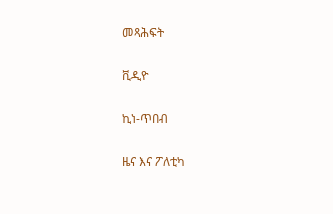መጻሕፍት

ቪዲዮ

ኪነ-ጥበብ

ዜና እና ፖለቲካ